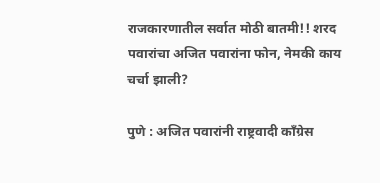राजकारणातील सर्वात मोठी बातमी!! शरद पवारांचा अजित पवारांना फोन, नेमकी काय चर्चा झाली?

पुणे : अजित पवारांनी राष्ट्रवादी काँग्रेस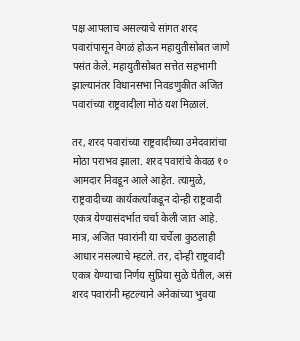पक्ष आपलाच असल्याचे सांगत शरद पवारांपासून वेगळं होऊन महायुतीसोबत जाणे पसंत केले. महायुतीसोबत सत्तेत सहभागी झाल्यानंतर विधानसभा निवडणुकीत अजित पवारांच्या राष्ट्रवादीला मोठं यश मिळालं.

तर, शरद पवारांच्या राष्ट्रवादीच्या उमेदवारांचा मोठा पराभव झाला. शरद पवारांचे केवळ १० आमदार निवडून आले आहेत. त्यामुळे, राष्ट्रवादीच्या कार्यकर्त्यांकडून दोन्ही राष्ट्रवादी एकत्र येण्यासंदर्भात चर्चा केली जात आहे.
मात्र, अजित पवारांनी या चर्चेला कुठलाही आधार नसल्याचे म्हटले. तर, दोन्ही राष्ट्रवादी एकत्र येण्याचा निर्णय सुप्रिया सुळे घेतील, असं शरद पवारांनी म्हटल्याने अनेकांच्या भुवया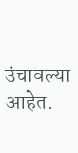उंचावल्या आहेत.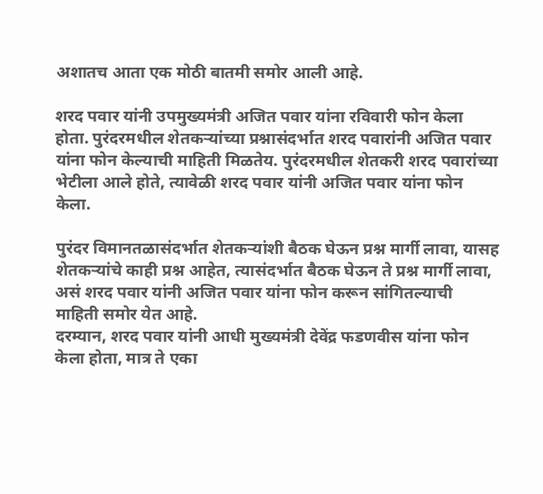अशातच आता एक मोठी बातमी समोर आली आहे.

शरद पवार यांनी उपमुख्यमंत्री अजित पवार यांना रविवारी फोन केला होता. पुरंदरमधील शेतकऱ्यांच्या प्रश्नासंदर्भात शरद पवारांनी अजित पवार यांना फोन केल्याची माहिती मिळतेय. पुरंदरमधील शेतकरी शरद पवारांच्या भेटीला आले होते, त्यावेळी शरद पवार यांनी अजित पवार यांना फोन केला.

पुरंदर विमानतळासंदर्भात शेतकऱ्यांशी बैठक घेऊन प्रश्न मार्गी लावा, यासह शेतकऱ्यांचे काही प्रश्न आहेत, त्यासंदर्भात बैठक घेऊन ते प्रश्न मार्गी लावा, असं शरद पवार यांनी अजित पवार यांना फोन करून सांगितल्याची माहिती समोर येत आहे.
दरम्यान, शरद पवार यांनी आधी मुख्यमंत्री देवेंद्र फडणवीस यांना फोन केला होता, मात्र ते एका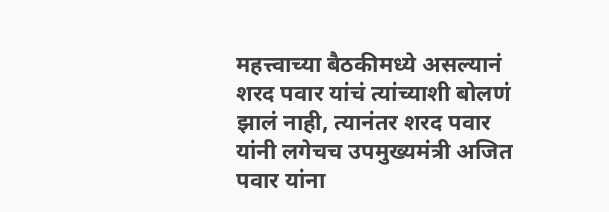महत्त्वाच्या बैठकीमध्ये असल्यानं शरद पवार यांचं त्यांच्याशी बोलणं झालं नाही, त्यानंतर शरद पवार यांनी लगेचच उपमुख्यमंत्री अजित पवार यांना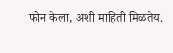फोन केला, अशी माहिती मिळतेय.